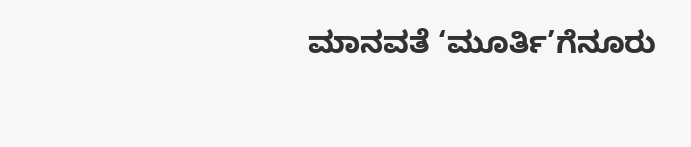ಮಾನವತೆ ‘ಮೂರ್ತಿ’ಗೆನೂರು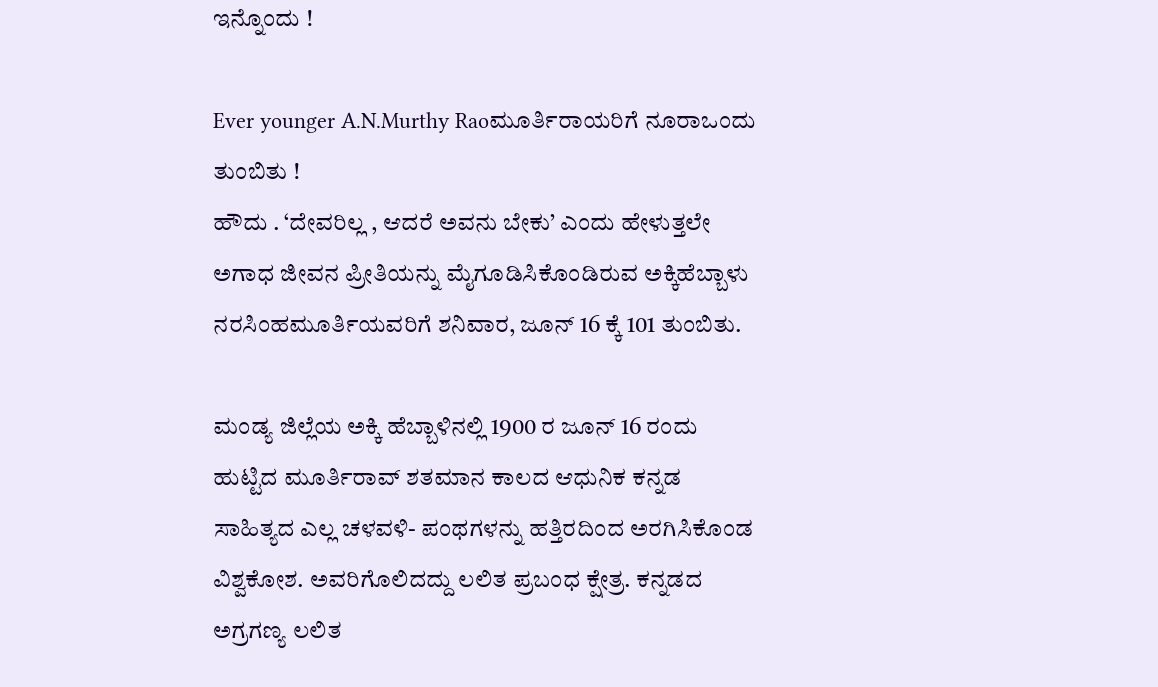ಇನ್ನೊಂದು !

Ever younger A.N.Murthy Raoಮೂರ್ತಿರಾಯರಿಗೆ ನೂರಾಒಂದು ತುಂಬಿತು !
ಹೌದು . ‘ದೇವರಿಲ್ಲ , ಆದರೆ ಅವನು ಬೇಕು’ ಎಂದು ಹೇಳುತ್ತಲೇ ಅಗಾಧ ಜೀವನ ಪ್ರೀತಿಯನ್ನು ಮೈಗೂಡಿಸಿಕೊಂಡಿರುವ ಅಕ್ಕಿಹೆಬ್ಬಾಳು ನರಸಿಂಹಮೂರ್ತಿಯವರಿಗೆ ಶನಿವಾರ, ಜೂನ್‌ 16 ಕ್ಕೆ 101 ತುಂಬಿತು.

ಮಂಡ್ಯ ಜಿಲ್ಲೆಯ ಅಕ್ಕಿ ಹೆಬ್ಬಾಳಿನಲ್ಲಿ 1900 ರ ಜೂನ್‌ 16 ರಂದು ಹುಟ್ಟಿದ ಮೂರ್ತಿರಾವ್‌ ಶತಮಾನ ಕಾಲದ ಆಧುನಿಕ ಕನ್ನಡ ಸಾಹಿತ್ಯದ ಎಲ್ಲ ಚಳವಳಿ- ಪಂಥಗಳನ್ನು ಹತ್ತಿರದಿಂದ ಅರಗಿಸಿಕೊಂಡ ವಿಶ್ವಕೋಶ. ಅವರಿಗೊಲಿದದ್ದು ಲಲಿತ ಪ್ರಬಂಧ ಕ್ಷೇತ್ರ. ಕನ್ನಡದ ಅಗ್ರಗಣ್ಯ ಲಲಿತ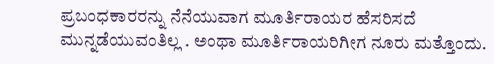ಪ್ರಬಂಧಕಾರರನ್ನು ನೆನೆಯುವಾಗ ಮೂರ್ತಿರಾಯರ ಹೆಸರಿಸದೆ ಮುನ್ನಡೆಯುವಂತಿಲ್ಲ . ಅಂಥಾ ಮೂರ್ತಿರಾಯರಿಗೀಗ ನೂರು ಮತ್ತೊಂದು.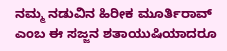ನಮ್ಮ ನಡುವಿನ ಹಿರೀಕ ಮೂರ್ತಿರಾವ್‌ ಎಂಬ ಈ ಸಜ್ಜನ ಶತಾಯುಷಿಯಾದರೂ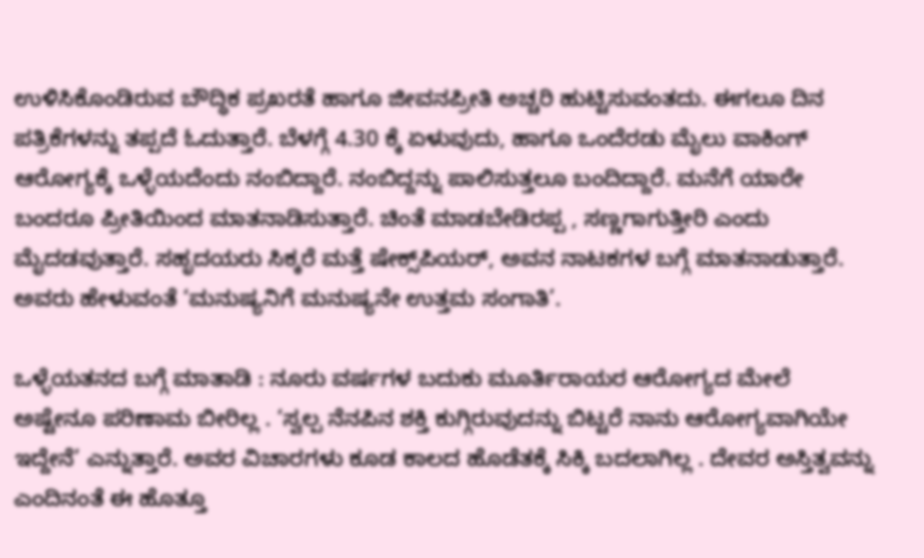ಉಳಿಸಿಕೊಂಡಿರುವ ಬೌದ್ಧಿಕ ಪ್ರಖರತೆ ಹಾಗೂ ಜೀವನಪ್ರೀತಿ ಅಚ್ಚರಿ ಹುಟ್ಟಿಸುವಂತದು. ಈಗಲೂ ದಿನ ಪತ್ರಿಕೆಗಳನ್ನು ತಪ್ಪದೆ ಓದುತ್ತಾರೆ. ಬೆಳಗ್ಗೆ 4.30 ಕ್ಕೆ ಏಳುವುದು, ಹಾಗೂ ಒಂದೆರಡು ಮೈಲು ವಾಕಿಂಗ್‌ ಆರೋಗ್ಯಕ್ಕೆ ಒಳ್ಳೆಯದೆಂದು ನಂಬಿದ್ದಾರೆ. ನಂಬಿದ್ದನ್ನು ಪಾಲಿಸುತ್ತಲೂ ಬಂದಿದ್ದಾರೆ. ಮನೆಗೆ ಯಾರೇ ಬಂದರೂ ಪ್ರೀತಿಯಿಂದ ಮಾತನಾಡಿಸುತ್ತಾರೆ. ಚಿಂತೆ ಮಾಡಬೇಡಿರಪ್ಪ , ಸಣ್ಣಗಾಗುತ್ತೀರಿ ಎಂದು ಮೈದಡವುತ್ತಾರೆ. ಸಹೃದಯರು ಸಿಕ್ಕರೆ ಮತ್ತೆ ಷೇಕ್ಸ್‌ಪಿಯರ್‌, ಅವನ ನಾಟಕಗಳ ಬಗ್ಗೆ ಮಾತನಾಡುತ್ತಾರೆ. ಅವರು ಹೇಳುವಂತೆ ‘ಮನುಷ್ಯನಿಗೆ ಮನುಷ್ಯನೇ ಉತ್ತಮ ಸಂಗಾತಿ’.

ಒಳ್ಳೆಯತನದ ಬಗ್ಗೆ ಮಾತಾಡಿ : ನೂರು ವರ್ಷಗಳ ಬದುಕು ಮೂರ್ತಿರಾಯರ ಆರೋಗ್ಯದ ಮೇಲೆ ಅಷ್ಟೇನೂ ಪರಿಣಾಮ ಬೀರಿಲ್ಲ . ‘ಸ್ವಲ್ಪ ನೆನಪಿನ ಶಕ್ತಿ ಕುಗ್ಗಿರುವುದನ್ನು ಬಿಟ್ಟರೆ ನಾನು ಆರೋಗ್ಯವಾಗಿಯೇ ಇದ್ದೇನೆ’ ಎನ್ನುತ್ತಾರೆ. ಅವರ ವಿಚಾರಗಳು ಕೂಡ ಕಾಲದ ಹೊಡೆತಕ್ಕೆ ಸಿಕ್ಕಿ ಬದಲಾಗಿಲ್ಲ . ದೇವರ ಅಸ್ತಿತ್ವವನ್ನು ಎಂದಿನಂತೆ ಈ ಹೊತ್ತೂ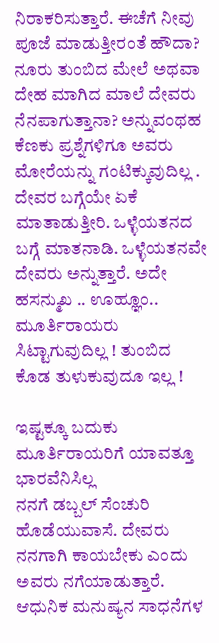ನಿರಾಕರಿಸುತ್ತಾರೆ. ಈಚೆಗೆ ನೀವು ಪೂಜೆ ಮಾಡುತ್ತೀರಂತೆ ಹೌದಾ? ನೂರು ತುಂಬಿದ ಮೇಲೆ ಅಥವಾ ದೇಹ ಮಾಗಿದ ಮಾಲೆ ದೇವರು ನೆನಪಾಗುತ್ತಾನಾ? ಅನ್ನುವಂಥಹ ಕೆಣಕು ಪ್ರಶ್ನೆಗಳಿಗೂ ಅವರು ಮೋರೆಯನ್ನು ಗಂಟಿಕ್ಕುವುದಿಲ್ಲ . ದೇವರ ಬಗ್ಗೆಯೇ ಏಕೆ ಮಾತಾಡುತ್ತೀರಿ. ಒಳ್ಳೆಯತನದ ಬಗ್ಗೆ ಮಾತನಾಡಿ. ಒಳ್ಳೆಯತನವೇ ದೇವರು ಅನ್ನುತ್ತಾರೆ. ಅದೇ ಹಸನ್ಮುಖ .. ಊಹ್ಞೂಂ.. ಮೂರ್ತಿರಾಯರು ಸಿಟ್ಟಾಗುವುದಿಲ್ಲ ! ತುಂಬಿದ ಕೊಡ ತುಳುಕುವುದೂ ಇಲ್ಲ !

ಇಷ್ಟಕ್ಕೂ ಬದುಕು ಮೂರ್ತಿರಾಯರಿಗೆ ಯಾವತ್ತೂ ಭಾರವೆನಿಸಿಲ್ಲ
ನನಗೆ ಡಬ್ಬಲ್‌ ಸೆಂಚುರಿ ಹೊಡೆಯುವಾಸೆ. ದೇವರು ನನಗಾಗಿ ಕಾಯಬೇಕು ಎಂದು ಅವರು ನಗೆಯಾಡುತ್ತಾರೆ. ಆಧುನಿಕ ಮನುಷ್ಯನ ಸಾಧನೆಗಳ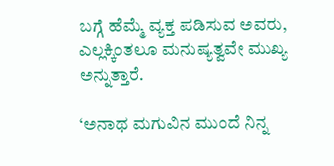ಬಗ್ಗೆ ಹೆಮ್ಮೆ ವ್ಯಕ್ತ ಪಡಿಸುವ ಅವರು, ಎಲ್ಲಕ್ಕಿಂತಲೂ ಮನುಷ್ಯತ್ವವೇ ಮುಖ್ಯ ಅನ್ನುತ್ತಾರೆ.

‘ಅನಾಥ ಮಗುವಿನ ಮುಂದೆ ನಿನ್ನ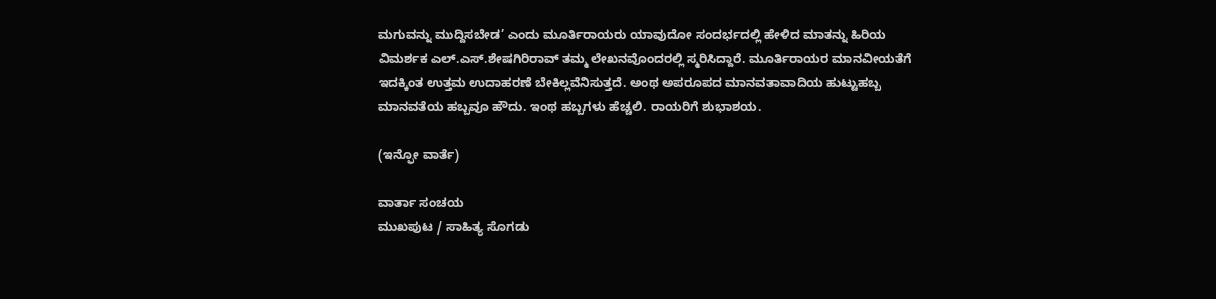ಮಗುವನ್ನು ಮುದ್ದಿಸಬೇಡ’ ಎಂದು ಮೂರ್ತಿರಾಯರು ಯಾವುದೋ ಸಂದರ್ಭದಲ್ಲಿ ಹೇಳಿದ ಮಾತನ್ನು ಹಿರಿಯ ವಿಮರ್ಶಕ ಎಲ್‌.ಎಸ್‌.ಶೇಷಗಿರಿರಾವ್‌ ತಮ್ಮ ಲೇಖನವೊಂದರಲ್ಲಿ ಸ್ಮರಿಸಿದ್ದಾರೆ. ಮೂರ್ತಿರಾಯರ ಮಾನವೀಯತೆಗೆ ಇದಕ್ಕಿಂತ ಉತ್ತಮ ಉದಾಹರಣೆ ಬೇಕಿಲ್ಲವೆನಿಸುತ್ತದೆ. ಅಂಥ ಅಪರೂಪದ ಮಾನವತಾವಾದಿಯ ಹುಟ್ಟುಹಬ್ಬ ಮಾನವತೆಯ ಹಬ್ಬವೂ ಹೌದು. ಇಂಥ ಹಬ್ಬಗಳು ಹೆಚ್ಚಲಿ. ರಾಯರಿಗೆ ಶುಭಾಶಯ.

(ಇನ್ಫೋ ವಾರ್ತೆ)

ವಾರ್ತಾ ಸಂಚಯ
ಮುಖಪುಟ / ಸಾಹಿತ್ಯ ಸೊಗಡು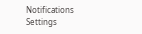Notifications
Settings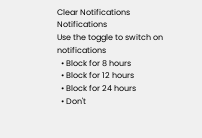Clear Notifications
Notifications
Use the toggle to switch on notifications
  • Block for 8 hours
  • Block for 12 hours
  • Block for 24 hours
  • Don't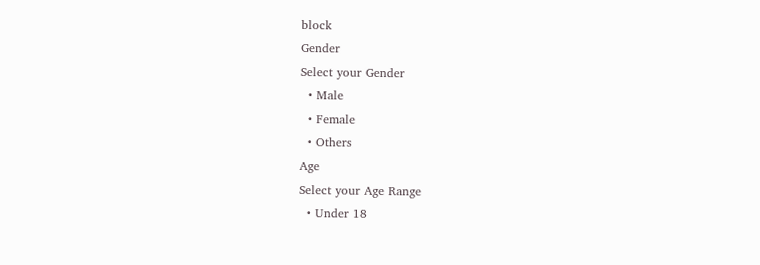block
Gender
Select your Gender
  • Male
  • Female
  • Others
Age
Select your Age Range
  • Under 18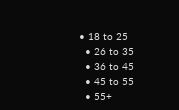• 18 to 25
  • 26 to 35
  • 36 to 45
  • 45 to 55
  • 55+